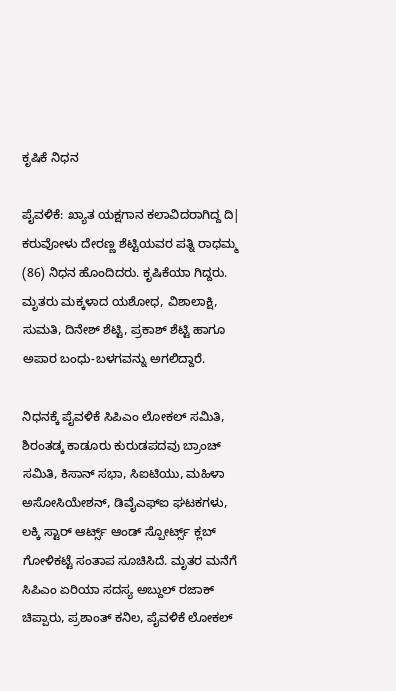ಕೃಷಿಕೆ ನಿಧನ

ಪೈವಳಿಕೆ: ಖ್ಯಾತ ಯಕ್ಷಗಾನ ಕಲಾವಿದರಾಗಿದ್ದ ದಿ| ಕರುವೋಳು ದೇರಣ್ಣ ಶೆಟ್ಟಿಯವರ ಪತ್ನಿ ರಾಧಮ್ಮ (86) ನಿಧನ ಹೊಂದಿದರು. ಕೃಷಿಕೆಯಾ ಗಿದ್ದರು. ಮೃತರು ಮಕ್ಕಳಾದ ಯಶೋಧ, ವಿಶಾಲಾಕ್ಷಿ, ಸುಮತಿ, ದಿನೇಶ್ ಶೆಟ್ಟಿ, ಪ್ರಕಾಶ್ ಶೆಟ್ಟಿ ಹಾಗೂ ಅಪಾರ ಬಂಧು-ಬಳಗವನ್ನು ಅಗಲಿದ್ದಾರೆ.

ನಿಧನಕ್ಕೆ ಪೈವಳಿಕೆ ಸಿಪಿಎಂ ಲೋಕಲ್ ಸಮಿತಿ, ಶಿರಂತಡ್ಕ ಕಾಡೂರು ಕುರುಡಪದವು ಬ್ರಾಂಚ್ ಸಮಿತಿ, ಕಿಸಾನ್ ಸಭಾ, ಸಿಐಟಿಯು, ಮಹಿಳಾ ಅಸೋಸಿಯೇಶನ್, ಡಿವೈಎಫ್‌ಐ ಘಟಕಗಳು, ಲಕ್ಕಿ ಸ್ಟಾರ್ ಆರ್ಟ್ಸ್ ಆಂಡ್ ಸ್ಪೋರ್ಟ್ಸ್ ಕ್ಲಬ್ ಗೋಳಿಕಟ್ಟೆ ಸಂತಾಪ ಸೂಚಿಸಿದೆ. ಮೃತರ ಮನೆಗೆ ಸಿಪಿಎಂ ಏರಿಯಾ ಸದಸ್ಯ ಅಬ್ದುಲ್ ರಜಾಕ್ ಚಿಪ್ಪಾರು, ಪ್ರಶಾಂತ್ ಕನಿಲ, ಪೈವಳಿಕೆ ಲೋಕಲ್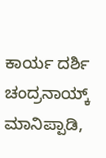ಕಾರ್ಯ ದರ್ಶಿ ಚಂದ್ರನಾಯ್ಕ್ ಮಾನಿಪ್ಪಾಡಿ,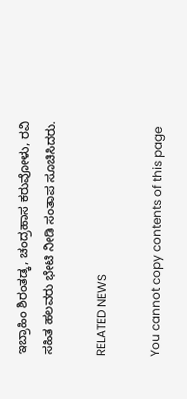ಇಬ್ರಾಹಿಂ ಶಿರಂತಡ್ಕ, ಚಂದ್ರಹಾಸ ಕರುವೋಳು, ರವಿ ಸಹಿತ ಹಲವರು ಭೇಟಿ ನೀಡಿ ಸಂತಾಪ ಸೂಚಿಸಿದರು.

RELATED NEWS

You cannot copy contents of this page